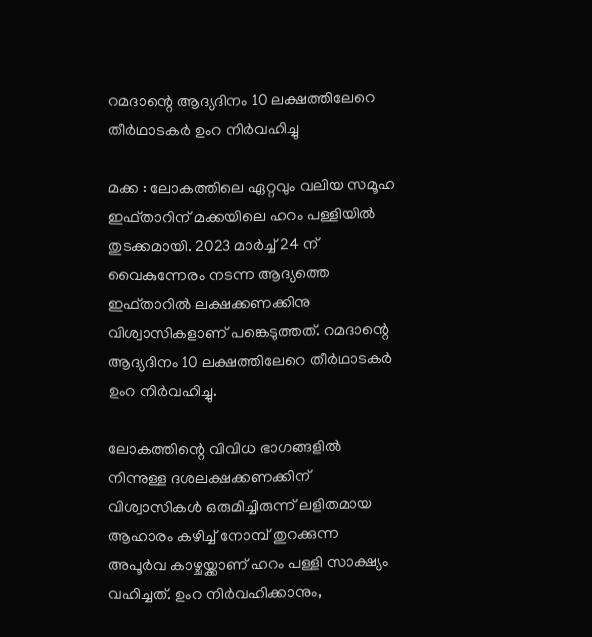റമദാന്റെ ആദ്യദിനം 10 ലക്ഷത്തിലേറെ തീർഥാടകർ ഉംറ നിർവഹിച്ചു

മക്ക : ലോകത്തിലെ ഏറ്റവും വലിയ സമൂഹ ഇഫ്താറിന് മക്കയിലെ ഹറം പള്ളിയിൽ തുടക്കമായി. 2023 മാർച്ച് 24 ന് വൈകുന്നേരം നടന്ന ആദ്യത്തെ ഇഫ്താറിൽ ലക്ഷക്കണക്കിനു വിശ്വാസികളാണ് പങ്കെടുത്തത്. റമദാന്റെ ആദ്യദിനം 10 ലക്ഷത്തിലേറെ തീർഥാടകർ ഉംറ നിർവഹിച്ചു.

ലോകത്തിന്റെ വിവിധ ഭാഗങ്ങളിൽ നിന്നുള്ള ദശലക്ഷക്കണക്കിന് വിശ്വാസികൾ ഒരുമിച്ചിരുന്ന് ലളിതമായ ആഹാരം കഴിച്ച് നോമ്പ് തുറക്കുന്ന അപൂർവ കാഴ്ചയ്ക്കാണ് ഹറം പള്ളി സാക്ഷ്യം വഹിച്ചത്. ഉംറ നിർവഹിക്കാനും,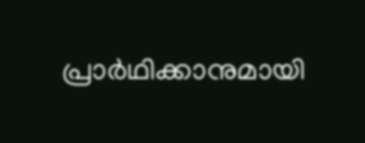പ്രാർഥിക്കാനുമായി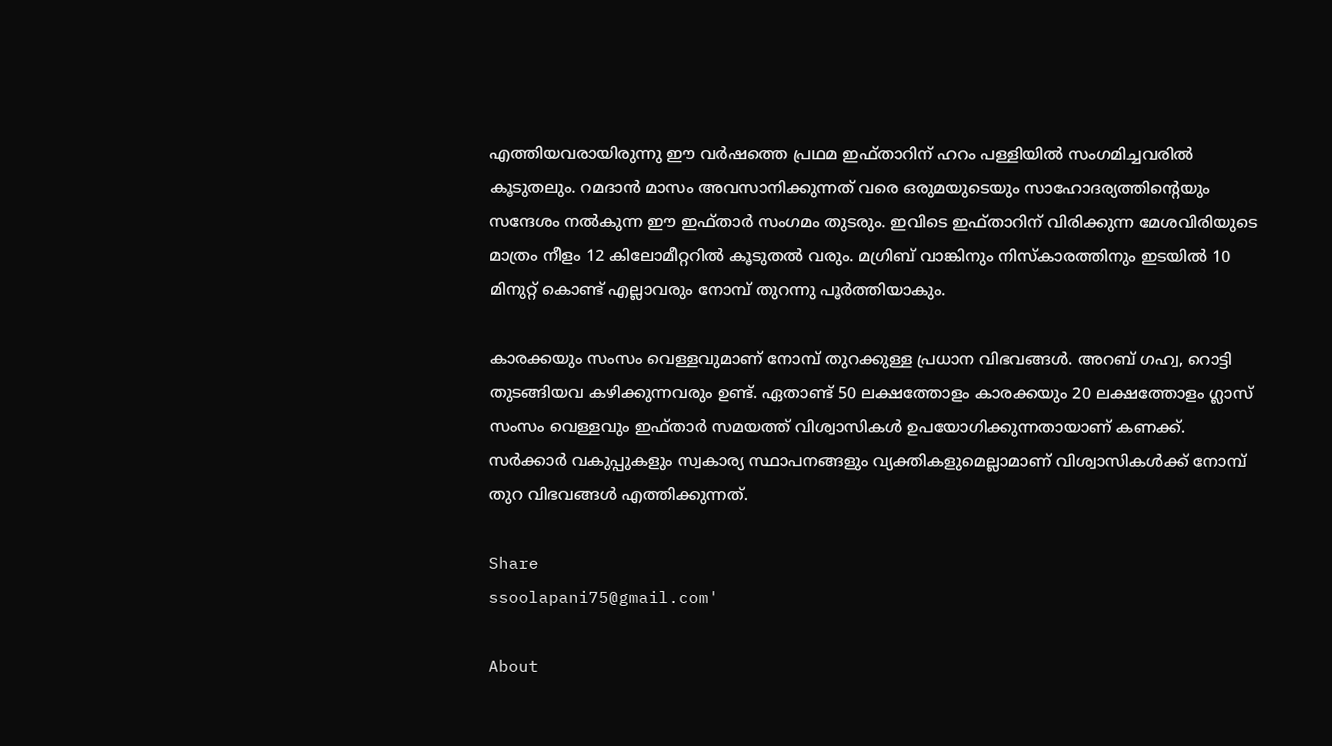എത്തിയവരായിരുന്നു ഈ വർഷത്തെ പ്രഥമ ഇഫ്താറിന് ഹറം പള്ളിയിൽ സംഗമിച്ചവരിൽ കൂടുതലും. റമദാൻ മാസം അവസാനിക്കുന്നത് വരെ ഒരുമയുടെയും സാഹോദര്യത്തിന്റെയും സന്ദേശം നൽകുന്ന ഈ ഇഫ്താർ സംഗമം തുടരും. ഇവിടെ ഇഫ്താറിന് വിരിക്കുന്ന മേശവിരിയുടെ മാത്രം നീളം 12 കിലോമീറ്ററിൽ കൂടുതൽ വരും. മഗ്രിബ് വാങ്കിനും നിസ്‌കാരത്തിനും ഇടയിൽ 10 മിനുറ്റ് കൊണ്ട് എല്ലാവരും നോമ്പ് തുറന്നു പൂർത്തിയാകും.

കാരക്കയും സംസം വെള്ളവുമാണ് നോമ്പ് തുറക്കുള്ള പ്രധാന വിഭവങ്ങൾ. അറബ് ഗഹ്വ, റൊട്ടി തുടങ്ങിയവ കഴിക്കുന്നവരും ഉണ്ട്. ഏതാണ്ട് 50 ലക്ഷത്തോളം കാരക്കയും 20 ലക്ഷത്തോളം ഗ്ലാസ് സംസം വെള്ളവും ഇഫ്താർ സമയത്ത് വിശ്വാസികൾ ഉപയോഗിക്കുന്നതായാണ് കണക്ക്. സർക്കാർ വകുപ്പുകളും സ്വകാര്യ സ്ഥാപനങ്ങളും വ്യക്തികളുമെല്ലാമാണ് വിശ്വാസികൾക്ക് നോമ്പ് തുറ വിഭവങ്ങൾ എത്തിക്കുന്നത്.

Share
ssoolapani75@gmail.com'

About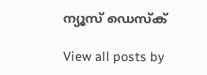ന്യൂസ് ഡെസ്ക്

View all posts by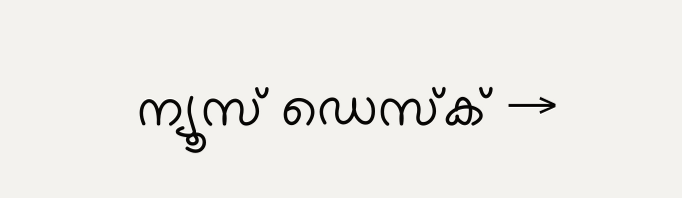ന്യൂസ് ഡെസ്ക് →